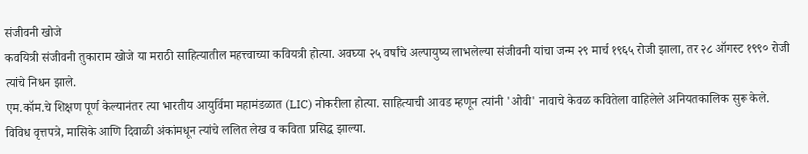संजीवनी खोजे
कवयित्री संजीवनी तुकाराम खोजे या मराठी साहित्यातील महत्त्वाच्या कवियत्री होत्या. अवघ्या २५ वर्षांचे अल्पायुष्य लाभलेल्या संजीवनी यांचा जन्म २९ मार्च १९६५ रोजी झाला, तर २८ ऑगस्ट १९९० रोजी त्यांचे निधन झाले.
एम.कॉम.चे शिक्षण पूर्ण केल्यानंतर त्या भारतीय आयुर्विमा महामंडळात (LIC) नोकरीला होत्या. साहित्याची आवड म्हणून त्यांनी 'ओवी' नावाचे केवळ कवितेला वाहिलेले अनियतकालिक सुरू केले. विविध वृत्तपत्रे, मासिके आणि दिवाळी अंकांमधून त्यांचे ललित लेख व कविता प्रसिद्ध झाल्या.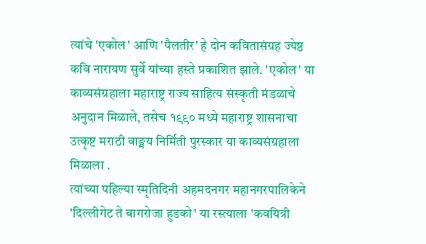त्यांचे 'एकोल' आणि 'पैलतीर' हे दोन कवितासंग्रह ज्येष्ठ कवि नारायण सुर्वे यांच्या हस्ते प्रकाशित झाले. 'एकोल' या काव्यसंग्रहाला महाराष्ट्र राज्य साहित्य संस्कृती मंडळाचे अनुदान मिळाले, तसेच १९९० मध्ये महाराष्ट्र शासनाचा उत्कृष्ट मराठी वाङ्मय निर्मिती पुरस्कार या काव्यसंग्रहाला मिळाला .
त्यांच्या पहिल्या स्मृतिदिनी अहमदनगर महानगरपालिकेने 'दिल्लीगेट ते बागरोजा हुडको' या रस्त्याला 'कवयित्री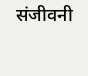संजीवनी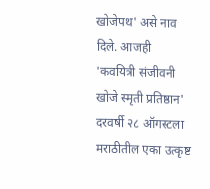खोजेपथ' असे नाव दिले. आजही 'कवयित्री संजीवनी खोजे स्मृती प्रतिष्ठान' दरवर्षी २८ ऑगस्टला मराठीतील एका उत्कृष्ट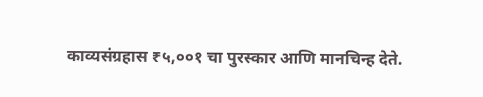काव्यसंग्रहास ₹५,००१ चा पुरस्कार आणि मानचिन्ह देते.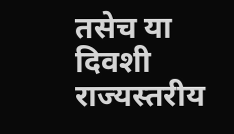तसेच या दिवशी राज्यस्तरीय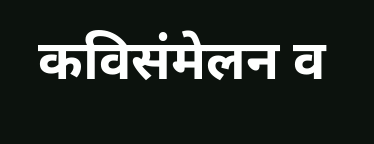कविसंमेलन व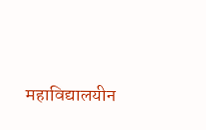महाविद्यालयीन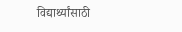विद्यार्थ्यांसाठी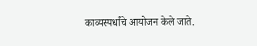काव्यस्पर्धांचे आयोजन केले जाते.